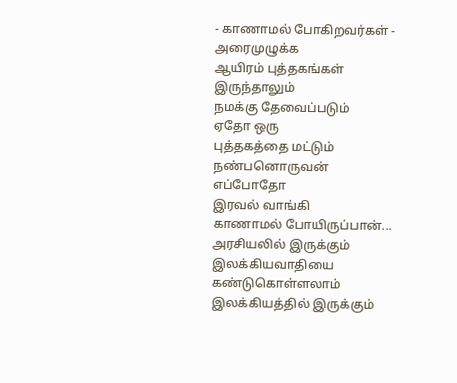- காணாமல் போகிறவர்கள் -
அரைமுழுக்க
ஆயிரம் புத்தகங்கள்
இருந்தாலும்
நமக்கு தேவைப்படும்
ஏதோ ஒரு
புத்தகத்தை மட்டும்
நண்பனொருவன்
எப்போதோ
இரவல் வாங்கி
காணாமல் போயிருப்பான்...
அரசியலில் இருக்கும் இலக்கியவாதியை
கண்டுகொள்ளலாம்
இலக்கியத்தில் இருக்கும்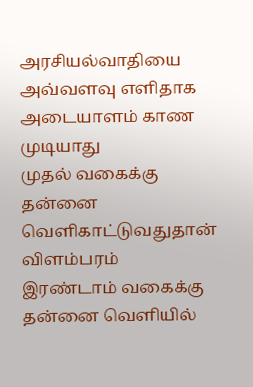அரசியல்வாதியை
அவ்வளவு எளிதாக
அடையாளம் காண முடியாது
முதல் வகைக்கு
தன்னை வெளிகாட்டுவதுதான்
விளம்பரம்
இரண்டாம் வகைக்கு
தன்னை வெளியில்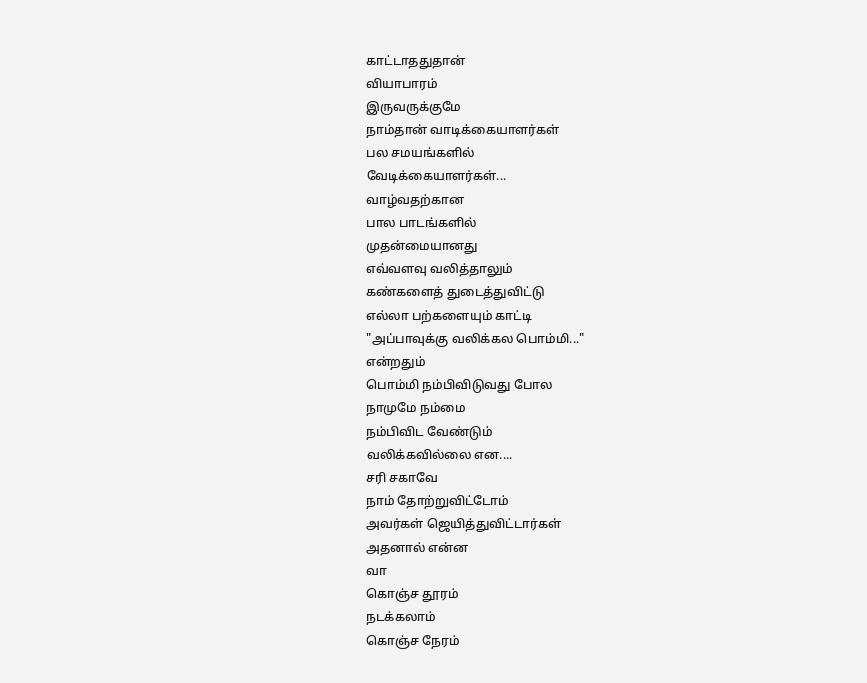காட்டாததுதான்
வியாபாரம்
இருவருக்குமே
நாம்தான் வாடிக்கையாளர்கள்
பல சமயங்களில்
வேடிக்கையாளர்கள்...
வாழ்வதற்கான
பால பாடங்களில்
முதன்மையானது
எவ்வளவு வலித்தாலும்
கண்களைத் துடைத்துவிட்டு
எல்லா பற்களையும் காட்டி
"அப்பாவுக்கு வலிக்கல பொம்மி..."
என்றதும்
பொம்மி நம்பிவிடுவது போல
நாமுமே நம்மை
நம்பிவிட வேண்டும்
வலிக்கவில்லை என....
சரி சகாவே
நாம் தோற்றுவிட்டோம்
அவர்கள் ஜெயித்துவிட்டார்கள்
அதனால் என்ன
வா
கொஞ்ச தூரம்
நடக்கலாம்
கொஞ்ச நேரம்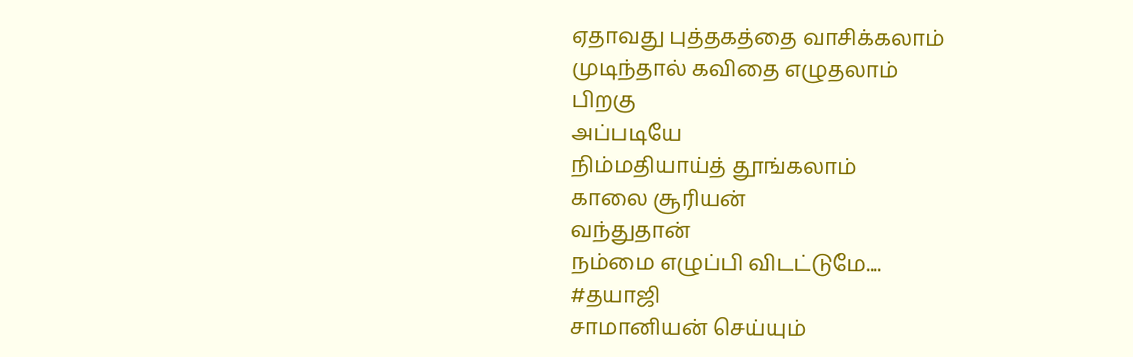ஏதாவது புத்தகத்தை வாசிக்கலாம்
முடிந்தால் கவிதை எழுதலாம்
பிறகு
அப்படியே
நிம்மதியாய்த் தூங்கலாம்
காலை சூரியன்
வந்துதான்
நம்மை எழுப்பி விடட்டுமே....
#தயாஜி
சாமானியன் செய்யும்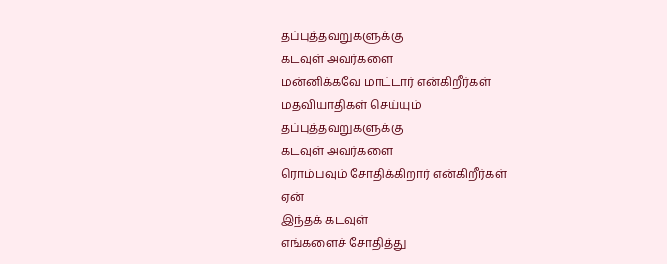தப்புத்தவறுகளுக்கு
கடவுள் அவர்களை
மன்னிக்கவே மாட்டார் என்கிறீர்கள்
மதவியாதிகள் செய்யும்
தப்புத்தவறுகளுக்கு
கடவுள் அவர்களை
ரொம்பவும் சோதிக்கிறார் என்கிறீர்கள்
ஏன்
இந்தக் கடவுள்
எங்களைச் சோதித்து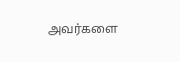அவர்களை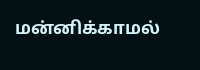மன்னிக்காமல்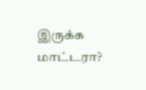இருக்க மாட்டரா?